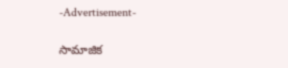-Advertisement-

సామాజిక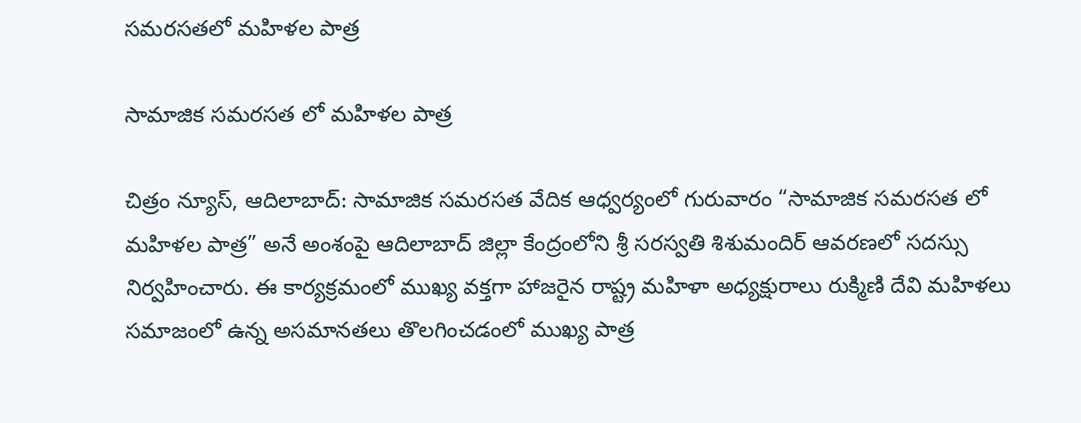సమరసతలో మహిళల పాత్ర

సామాజిక సమరసత లో మహిళల పాత్ర

చిత్రం న్యూస్, ఆదిలాబాద్: సామాజిక సమరసత వేదిక ఆధ్వర్యంలో గురువారం “సామాజిక సమరసత లో మహిళల పాత్ర” అనే అంశంపై ఆదిలాబాద్ జిల్లా కేంద్రంలోని శ్రీ సరస్వతి శిశుమందిర్ ఆవరణలో సదస్సు నిర్వహించారు. ఈ కార్యక్రమంలో ముఖ్య వక్తగా హాజరైన రాష్ట్ర మహిళా అధ్యక్షురాలు రుక్మిణి దేవి మహిళలు సమాజంలో ఉన్న అసమానతలు తొలగించడంలో ముఖ్య పాత్ర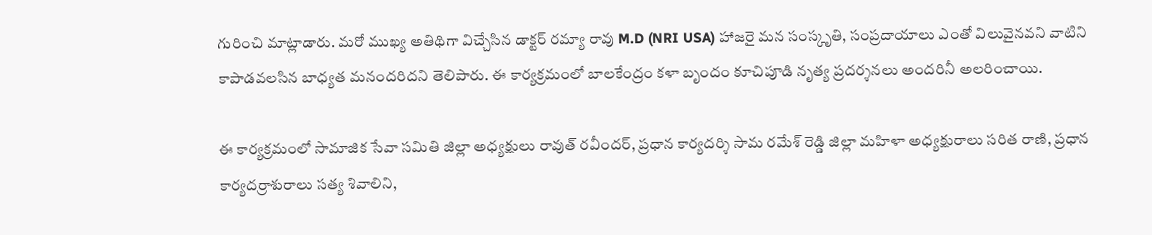గురించి మాట్లాడారు. మరో ముఖ్య అతిథిగా విచ్చేసిన డాక్టర్ రమ్యా రావు M.D (NRI USA) హాజరై మన సంస్కృతి, సంప్రదాయాలు ఎంతో విలువైనవని వాటిని కాపాడవలసిన బాధ్యత మనందరిదని తెలిపారు. ఈ కార్యక్రమంలో బాలకేంద్రం కళా బృందం కూచిపూడి నృత్య ప్రదర్శనలు అందరినీ అలరించాయి.

ఈ కార్యక్రమంలో సామాజిక సేవా సమితి జిల్లా అధ్యక్షులు రావుత్ రవీందర్, ప్రధాన కార్యదర్శి సామ రమేశ్ రెడ్డి జిల్లా మహిళా అధ్యక్షురాలు సరిత రాణి, ప్రధాన కార్యదర్రాశురాలు సత్య శివాలిని,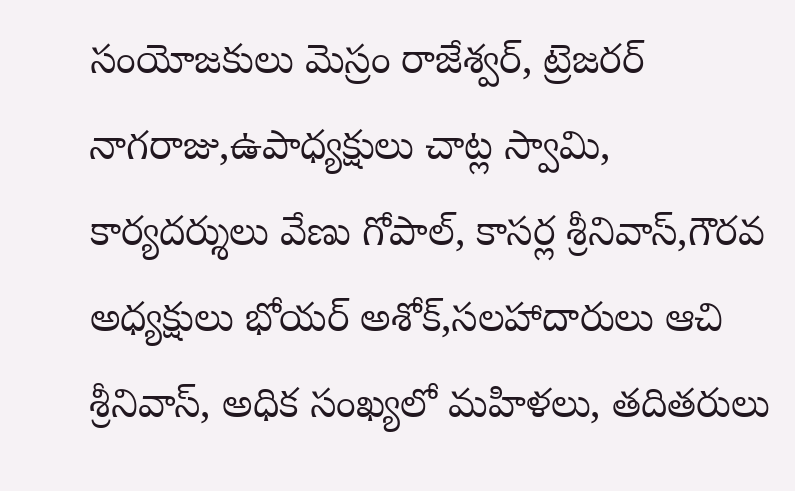సంయోజకులు మెస్రం రాజేశ్వర్, ట్రెజరర్ నాగరాజు,ఉపాధ్యక్షులు చాట్ల స్వామి, కార్యదర్శులు వేణు గోపాల్, కాసర్ల శ్రీనివాస్,గౌరవ అధ్యక్షులు భోయర్ అశోక్,సలహాదారులు ఆచి శ్రీనివాస్, అధిక సంఖ్యలో మహిళలు, తదితరులు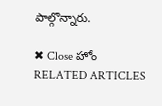పాల్గొన్నారు.

✖ Close హోం
RELATED ARTICLES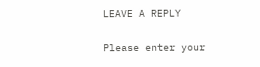LEAVE A REPLY

Please enter your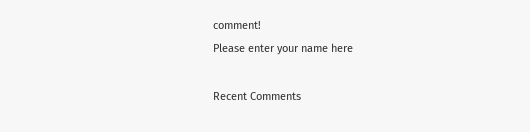comment!
Please enter your name here

Recent Comments